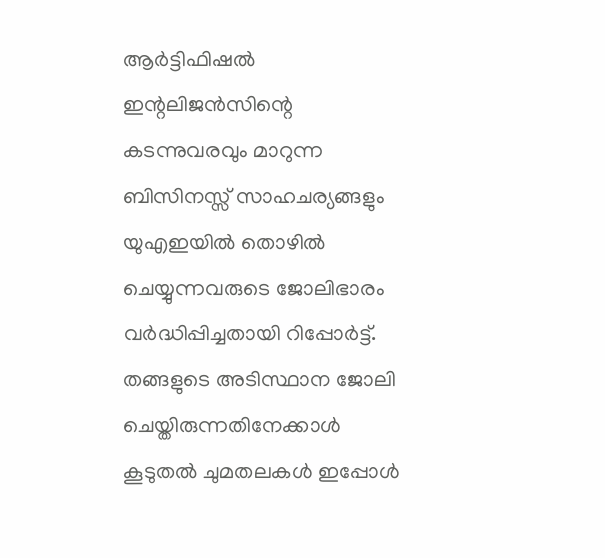ആർട്ടിഫിഷൽ ഇന്റലിജൻസിന്റെ കടന്നുവരവും മാറുന്ന ബിസിനസ്സ് സാഹചര്യങ്ങളും യുഎഇയിൽ തൊഴിൽ ചെയ്യുന്നവരുടെ ജോലിഭാരം വർദ്ധിപ്പിച്ചതായി റിപ്പോർട്ട്. തങ്ങളുടെ അടിസ്ഥാന ജോലി ചെയ്തിരുന്നതിനേക്കാൾ കൂടുതൽ ചുമതലകൾ ഇപ്പോൾ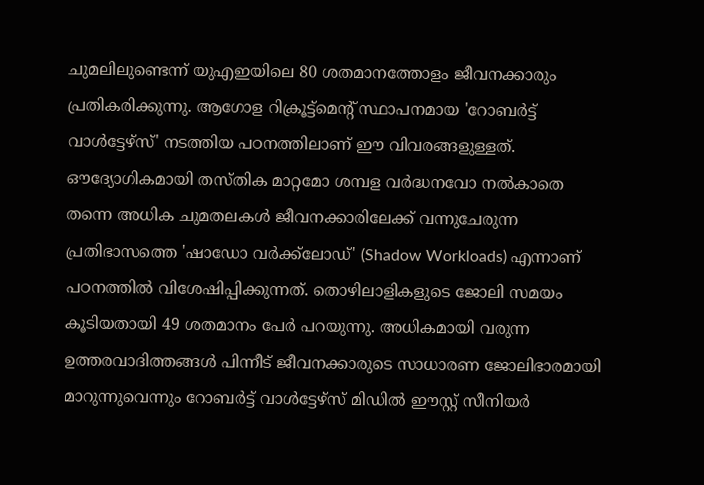ചുമലിലുണ്ടെന്ന് യുഎഇയിലെ 80 ശതമാനത്തോളം ജീവനക്കാരും പ്രതികരിക്കുന്നു. ആഗോള റിക്രൂട്ട്മെന്റ് സ്ഥാപനമായ 'റോബർട്ട് വാൾട്ടേഴ്സ്' നടത്തിയ പഠനത്തിലാണ് ഈ വിവരങ്ങളുള്ളത്.
ഔദ്യോഗികമായി തസ്തിക മാറ്റമോ ശമ്പള വർദ്ധനവോ നൽകാതെ തന്നെ അധിക ചുമതലകൾ ജീവനക്കാരിലേക്ക് വന്നുചേരുന്ന പ്രതിഭാസത്തെ 'ഷാഡോ വർക്ക്ലോഡ്' (Shadow Workloads) എന്നാണ് പഠനത്തിൽ വിശേഷിപ്പിക്കുന്നത്. തൊഴിലാളികളുടെ ജോലി സമയം കൂടിയതായി 49 ശതമാനം പേർ പറയുന്നു. അധികമായി വരുന്ന ഉത്തരവാദിത്തങ്ങൾ പിന്നീട് ജീവനക്കാരുടെ സാധാരണ ജോലിഭാരമായി മാറുന്നുവെന്നും റോബർട്ട് വാൾട്ടേഴ്സ് മിഡിൽ ഈസ്റ്റ് സീനിയർ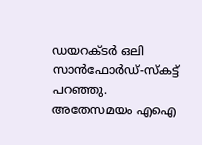ഡയറക്ടർ ഒലി സാൻഫോർഡ്-സ്കട്ട് പറഞ്ഞു.
അതേസമയം എഐ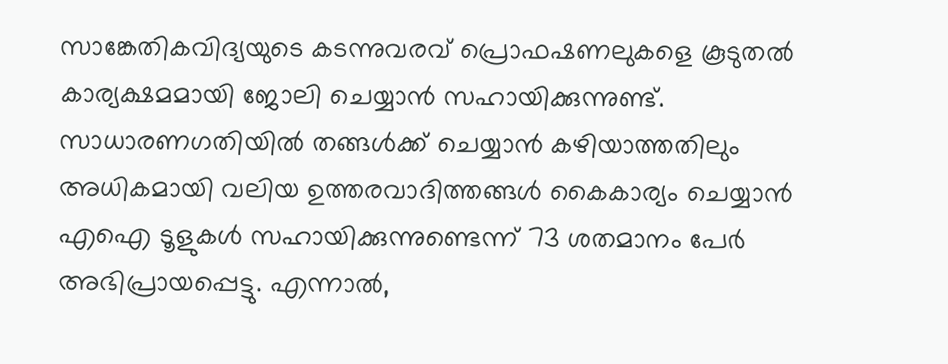സാങ്കേതികവിദ്യയുടെ കടന്നുവരവ് പ്രൊഫഷണലുകളെ കൂടുതൽ കാര്യക്ഷമമായി ജോലി ചെയ്യാൻ സഹായിക്കുന്നുണ്ട്. സാധാരണഗതിയിൽ തങ്ങൾക്ക് ചെയ്യാൻ കഴിയാത്തതിലും അധികമായി വലിയ ഉത്തരവാദിത്തങ്ങൾ കൈകാര്യം ചെയ്യാൻ എഐ ടൂളുകൾ സഹായിക്കുന്നുണ്ടെന്ന് 73 ശതമാനം പേർ അഭിപ്രായപ്പെട്ടു. എന്നാൽ,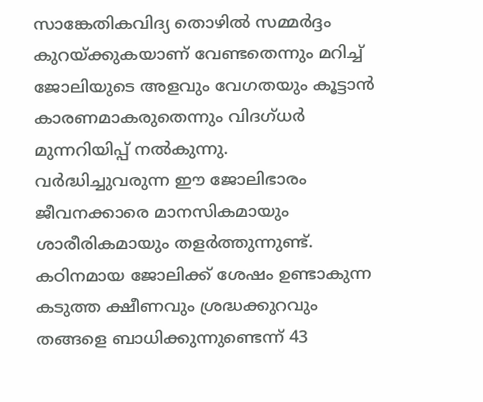സാങ്കേതികവിദ്യ തൊഴിൽ സമ്മർദ്ദം കുറയ്ക്കുകയാണ് വേണ്ടതെന്നും മറിച്ച് ജോലിയുടെ അളവും വേഗതയും കൂട്ടാൻ കാരണമാകരുതെന്നും വിദഗ്ധർ മുന്നറിയിപ്പ് നൽകുന്നു.
വർദ്ധിച്ചുവരുന്ന ഈ ജോലിഭാരം ജീവനക്കാരെ മാനസികമായും ശാരീരികമായും തളർത്തുന്നുണ്ട്. കഠിനമായ ജോലിക്ക് ശേഷം ഉണ്ടാകുന്ന കടുത്ത ക്ഷീണവും ശ്രദ്ധക്കുറവും തങ്ങളെ ബാധിക്കുന്നുണ്ടെന്ന് 43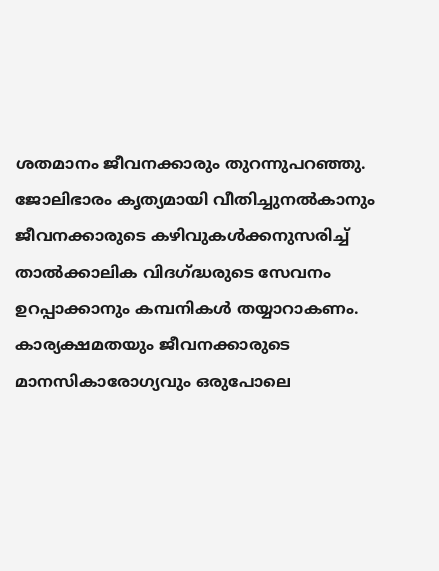ശതമാനം ജീവനക്കാരും തുറന്നുപറഞ്ഞു. ജോലിഭാരം കൃത്യമായി വീതിച്ചുനൽകാനും ജീവനക്കാരുടെ കഴിവുകൾക്കനുസരിച്ച് താൽക്കാലിക വിദഗ്ദ്ധരുടെ സേവനം ഉറപ്പാക്കാനും കമ്പനികൾ തയ്യാറാകണം. കാര്യക്ഷമതയും ജീവനക്കാരുടെ മാനസികാരോഗ്യവും ഒരുപോലെ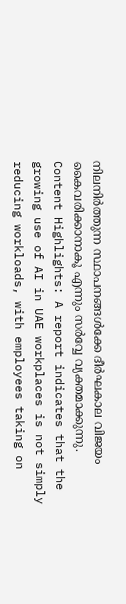നിലനിർത്തുന്ന സ്ഥാപനങ്ങൾക്കേ ദീർഘകാല വിജയം കൈവരിക്കാനാകൂ എന്നും സർവ്വേ വ്യക്തമാക്കുന്നു.
Content Highlights: A report indicates that the growing use of AI in UAE workplaces is not simply reducing workloads, with employees taking on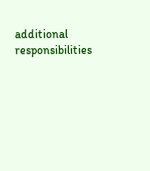additional responsibilities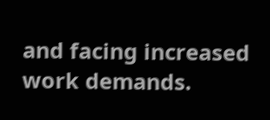and facing increased work demands.